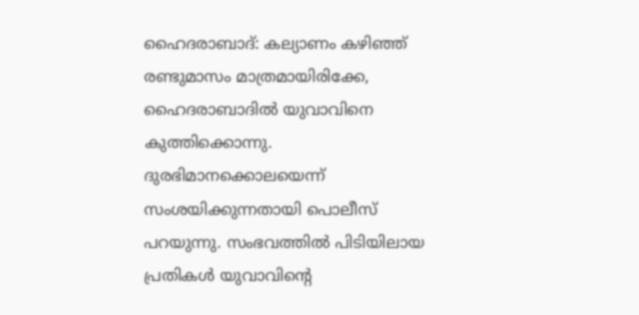ഹൈദരാബാദ്: കല്യാണം കഴിഞ്ഞ് രണ്ടുമാസം മാത്രമായിരിക്കേ, ഹൈദരാബാദിൽ യുവാവിനെ കുത്തിക്കൊന്നു. ദുരഭിമാനക്കൊലയെന്ന് സംശയിക്കുന്നതായി പൊലീസ് പറയുന്നു. സംഭവത്തിൽ പിടിയിലായ പ്രതികൾ യുവാവിന്റെ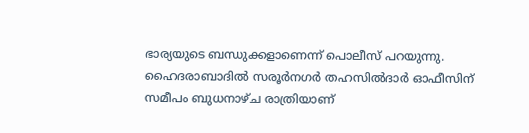ഭാര്യയുടെ ബന്ധുക്കളാണെന്ന് പൊലീസ് പറയുന്നു.
ഹൈദരാബാദിൽ സരൂർനഗർ തഹസിൽദാർ ഓഫീസിന് സമീപം ബുധനാഴ്ച രാത്രിയാണ്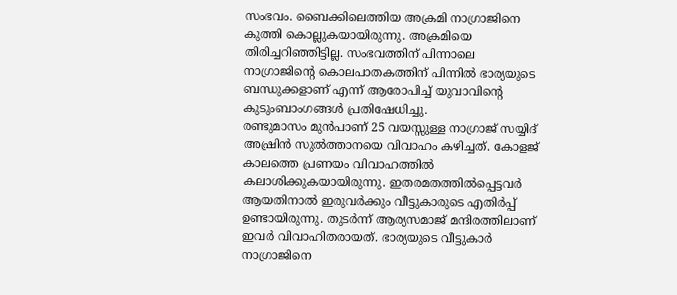സംഭവം. ബൈക്കിലെത്തിയ അക്രമി നാഗ്രാജിനെ കുത്തി കൊല്ലുകയായിരുന്നു. അക്രമിയെ തിരിച്ചറിഞ്ഞിട്ടില്ല. സംഭവത്തിന് പിന്നാലെ നാഗ്രാജിന്റെ കൊലപാതകത്തിന് പിന്നിൽ ഭാര്യയുടെ ബന്ധുക്കളാണ് എന്ന് ആരോപിച്ച് യുവാവിന്റെ കുടുംബാംഗങ്ങൾ പ്രതിഷേധിച്ചു.
രണ്ടുമാസം മുൻപാണ് 25 വയസ്സുള്ള നാഗ്രാജ് സയ്യിദ് അഷ്രിൻ സുൽത്താനയെ വിവാഹം കഴിച്ചത്. കോളജ് കാലത്തെ പ്രണയം വിവാഹത്തിൽ കലാശിക്കുകയായിരുന്നു. ഇതരമതത്തിൽപ്പെട്ടവർ ആയതിനാൽ ഇരുവർക്കും വീട്ടുകാരുടെ എതിർപ്പ് ഉണ്ടായിരുന്നു. തുടർന്ന് ആര്യസമാജ് മന്ദിരത്തിലാണ് ഇവർ വിവാഹിതരായത്. ഭാര്യയുടെ വീട്ടുകാർ നാഗ്രാജിനെ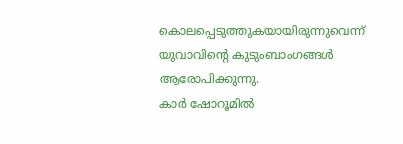കൊലപ്പെടുത്തുകയായിരുന്നുവെന്ന് യുവാവിന്റെ കുടുംബാംഗങ്ങൾ ആരോപിക്കുന്നു.
കാർ ഷോറൂമിൽ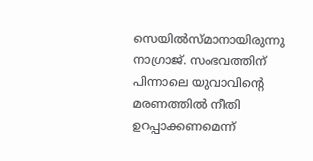സെയിൽസ്മാനായിരുന്നു നാഗ്രാജ്. സംഭവത്തിന് പിന്നാലെ യുവാവിന്റെ മരണത്തിൽ നീതി ഉറപ്പാക്കണമെന്ന്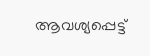ആവശ്യപ്പെട്ട്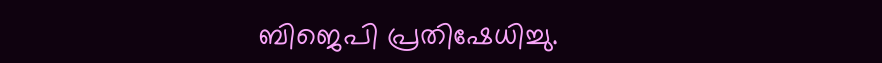ബിജെപി പ്രതിഷേധിച്ചു.